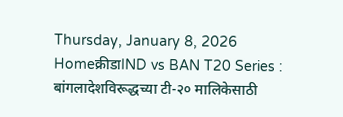Thursday, January 8, 2026
Homeक्रीडाIND vs BAN T20 Series : बांगलादेशविरूद्धच्या टी-२० मालिकेसाठी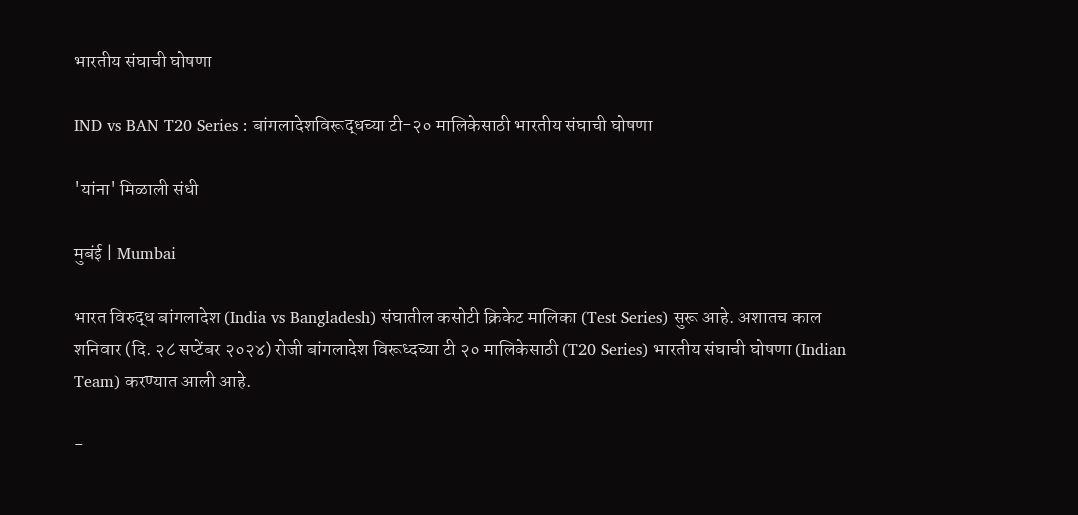भारतीय संघाची घोषणा

IND vs BAN T20 Series : बांगलादेशविरूद्धच्या टी-२० मालिकेसाठी भारतीय संघाची घोषणा

'यांना' मिळाली संधी

मुबंई | Mumbai

भारत विरुद्ध बांगलादेश (India vs Bangladesh) संघातील कसोटी क्रिकेट मालिका (Test Series) सुरू आहे. अशातच काल शनिवार (दि. २८ सप्टेंबर २०२४) रोजी बांगलादेश विरूध्दच्या टी २० मालिकेसाठी (T20 Series) भारतीय संघाची घोषणा (Indian Team) करण्यात आली आहे.

-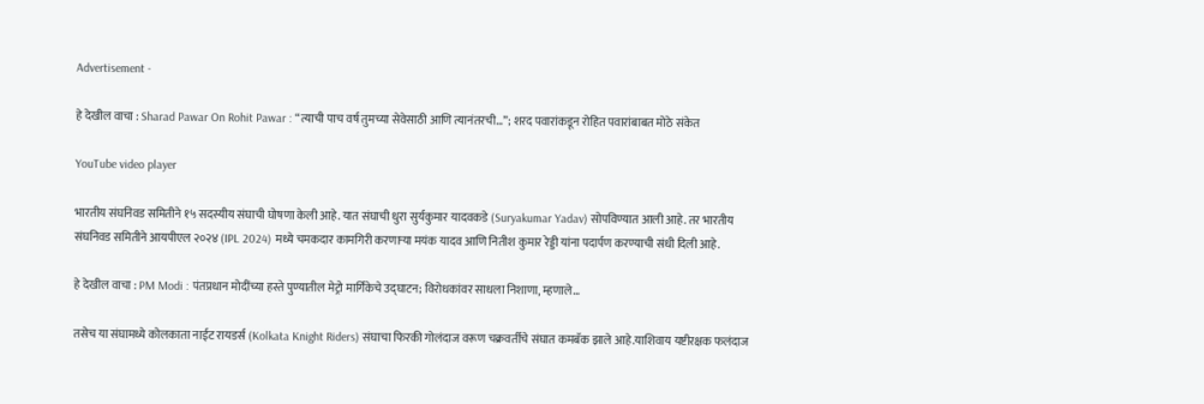Advertisement -

हे देखील वाचा : Sharad Pawar On Rohit Pawar : “त्याची पाच वर्ष तुमच्या सेवेसाठी आणि त्यानंतरची…”; शरद पवारांकडून रोहित पवारांबाबत मोठे संकेत

YouTube video player

भारतीय संघनिवड समितीने १५ सदस्यीय संघाची घोषणा केली आहे. यात संघाची धुरा सुर्यकुमार यादवकडे (Suryakumar Yadav) सोपविण्यात आली आहे. तर भारतीय संघनिवड समितीने आयपीएल २०२४ (IPL 2024) मध्ये चमकदार कामगिरी करणाऱ्या मयंक यादव आणि नितीश कुमार रेड्डी यांना पदार्पण करण्याची संधी दिली आहे.

हे देखील वाचा : PM Modi : पंतप्रधान मोदींच्या हस्ते पुण्यातील मेट्रो मार्गिकेचे उद्घाटन; विरोधकांवर साधला निशाणा, म्हणाले…

तसेच या संघामध्ये कोलकाता नाईट रायडर्स (Kolkata Knight Riders) संघाचा फिरकी गोलंदाज वरूण चक्रवर्तीचे संघात कमबॅक झाले आहे.याशिवाय यष्टीरक्षक फलंदाज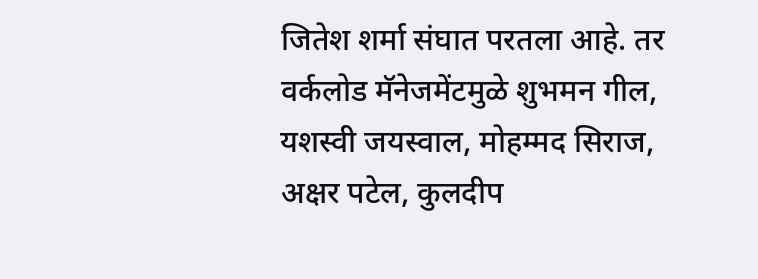जितेश शर्मा संघात परतला आहे. तर वर्कलोड मॅनेजमेंटमुळे शुभमन गील, यशस्वी जयस्वाल, मोहम्मद सिराज, अक्षर पटेल, कुलदीप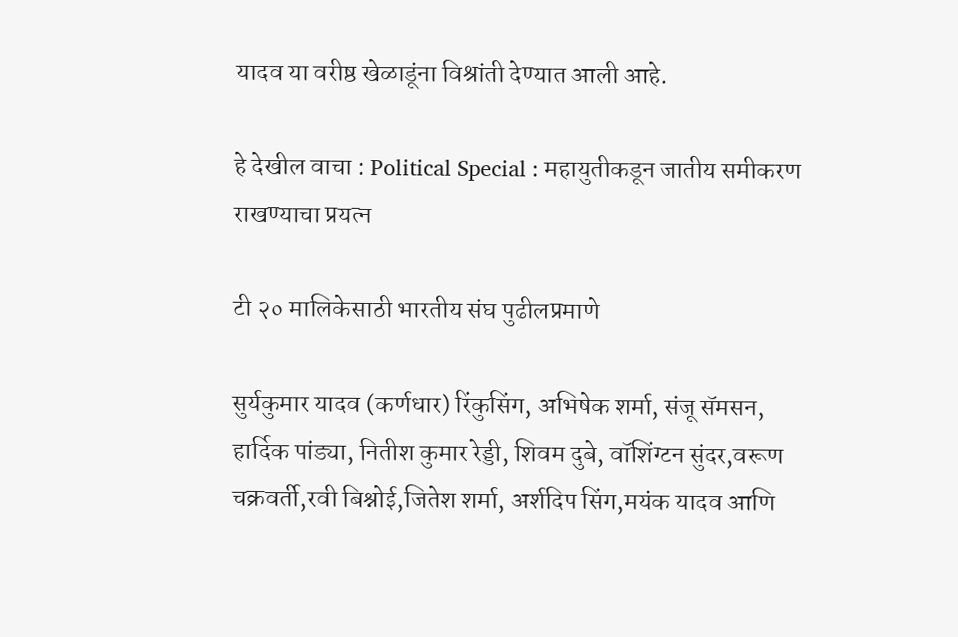यादव या वरीष्ठ खेळाडूंना विश्रांती देण्यात आली आहे.

हे देखील वाचा : Political Special : महायुतीकडून जातीय समीकरण राखण्याचा प्रयत्न

टी २० मालिकेसाठी भारतीय संघ पुढीलप्रमाणे

सुर्यकुमार यादव (कर्णधार) रिंकुसिंग, अभिषेक शर्मा, संजू सॅमसन, हार्दिक पांड्या, नितीश कुमार रेड्डी, शिवम दुबे, वॉशिंग्टन सुंदर,वरूण चक्रवर्ती,रवी बिश्नोई,जितेश शर्मा, अर्शदिप सिंग,मयंक यादव आणि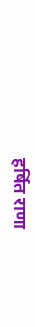हर्षित राणा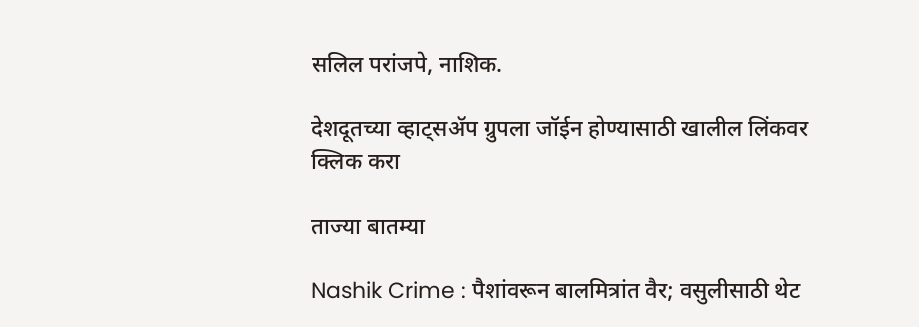सलिल परांजपे, नाशिक.

देशदूतच्या व्हाट्सॲप ग्रुपला जॉईन होण्यासाठी खालील लिंकवर क्लिक करा

ताज्या बातम्या

Nashik Crime : पैशांवरून बालमित्रांत वैर; वसुलीसाठी थेट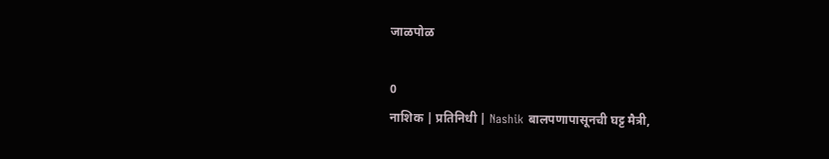जाळपोळ

0
नाशिक | प्रतिनिधी | Nashik बालपणापासूनची घट्ट मैत्री,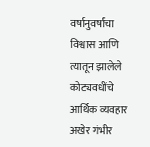वर्षानुवर्षांचा विश्वास आणि त्यातून झालेले कोट्यवधींचे आर्थिक व्यवहार अखेर गंभीर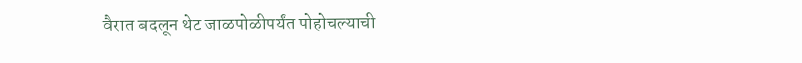वैरात बदलून थेट जाळपोळीपर्यंत पोहोचल्याची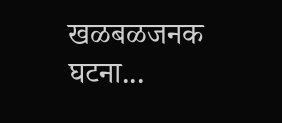खळबळजनक घटना...